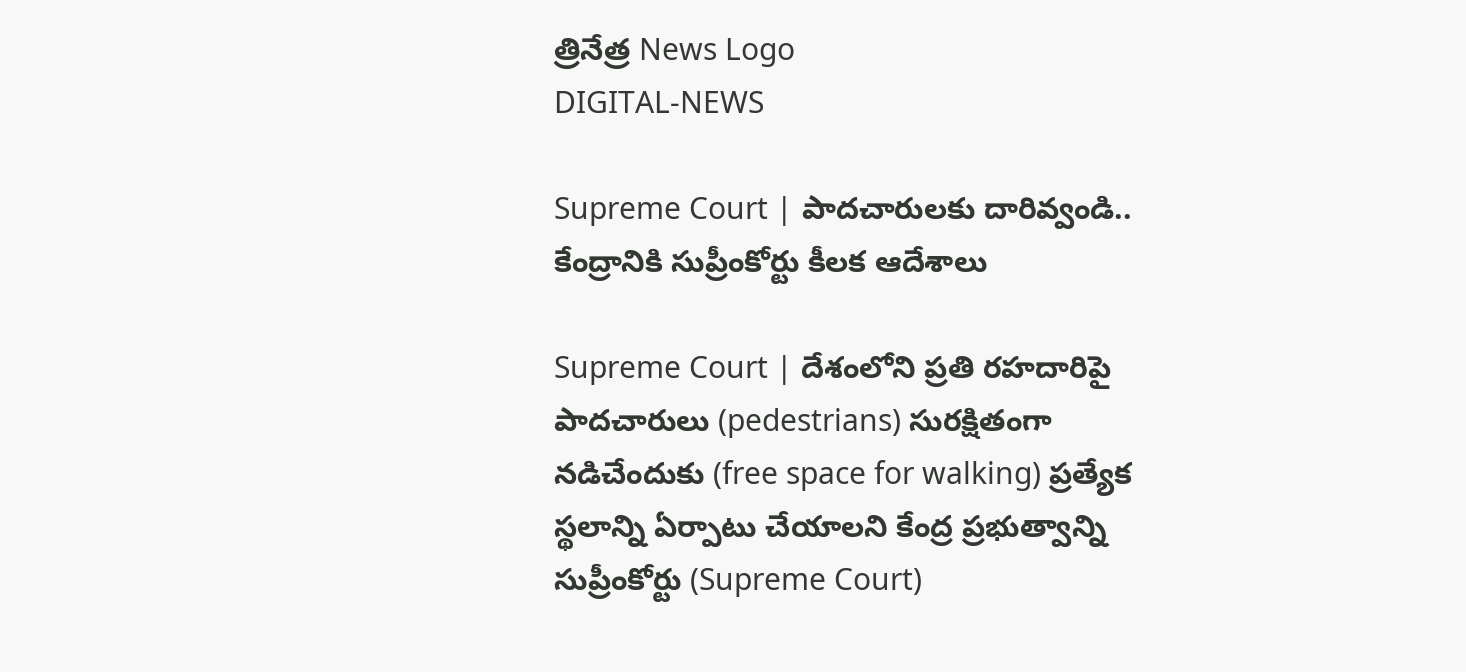త్రినేత్ర News Logo
DIGITAL-NEWS

Supreme Court | పాద‌చారుల‌కు దారివ్వండి.. కేంద్రానికి సుప్రీంకోర్టు కీల‌క ఆదేశాలు

Supreme Court | దేశంలోని ప్రతి రహదారిపై పాదచారులు (pedestrians) సురక్షితంగా నడిచేందుకు (free space for walking) ప్రత్యేక స్థలాన్ని ఏర్పాటు చేయాలని కేంద్ర ప్ర‌భుత్వాన్ని సుప్రీంకోర్టు (Supreme Court)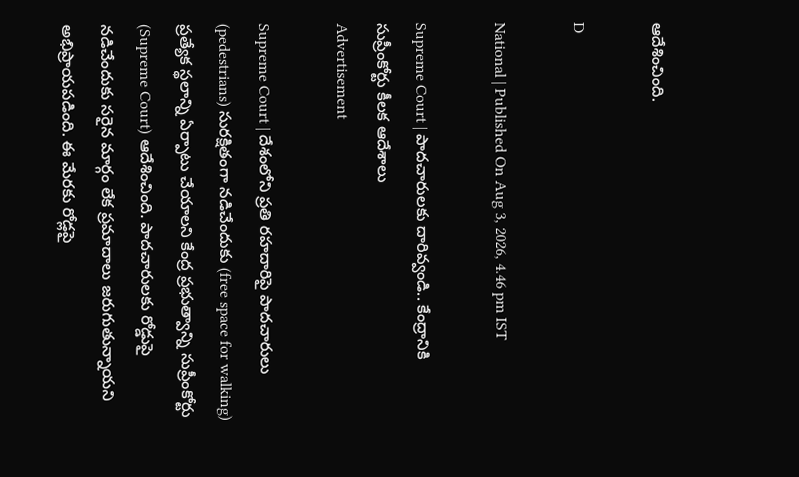ఆదేశించింది.

D

National | Published On Aug 3, 2026, 4.46 pm IST

Supreme Court | పాద‌చారుల‌కు దారివ్వండి.. కేంద్రానికి సుప్రీంకోర్టు కీల‌క ఆదేశాలు
Advertisement

Supreme Court | దేశంలోని ప్రతి రహదారిపై పాదచారులు (pedestrians) సురక్షితంగా నడిచేందుకు (free space for walking) ప్రత్యేక స్థలాన్ని ఏర్పాటు చేయాలని కేంద్ర ప్ర‌భుత్వాన్ని సుప్రీంకోర్టు (Supreme Court) ఆదేశించింది. పాద‌చారుల‌కు రోడ్డుపై న‌డిచేందుకు స‌రైన మార్గం లేక ప్ర‌మాదాలు జ‌రుగుతున్నాయ‌ని అభిప్రాయ‌ప‌డింది. ఈ మేర‌కు రోడ్ల‌పై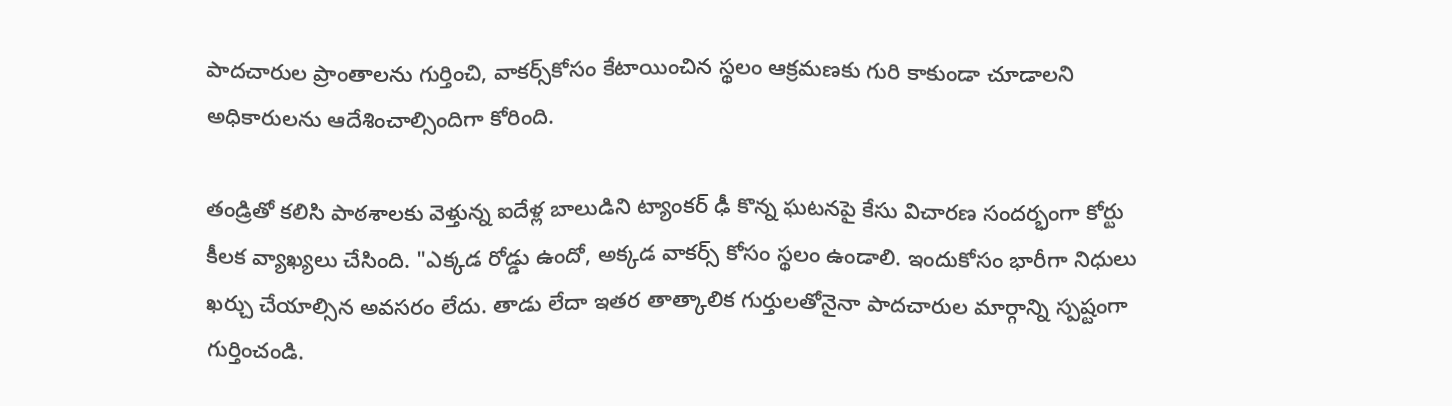పాద‌చారుల ప్రాంతాల‌ను గుర్తించి, వాక‌ర్స్‌కోసం కేటాయించిన స్థ‌లం ఆక్ర‌మ‌ణ‌కు గురి కాకుండా చూడాల‌ని అధికారుల‌ను ఆదేశించాల్సిందిగా కోరింది.

తండ్రితో క‌లిసి పాఠ‌శాల‌కు వెళ్తున్న ఐదేళ్ల బాలుడిని ట్యాంక‌ర్ ఢీ కొన్న ఘ‌ట‌న‌పై కేసు విచార‌ణ సంద‌ర్భంగా కోర్టు కీల‌క వ్యాఖ్య‌లు చేసింది. "ఎక్కడ రోడ్డు ఉందో, అక్కడ వాకర్స్ కోసం స్థలం ఉండాలి. ఇందుకోసం భారీగా నిధులు ఖర్చు చేయాల్సిన అవసరం లేదు. తాడు లేదా ఇతర తాత్కాలిక గుర్తులతోనైనా పాదచారుల మార్గాన్ని స్పష్టంగా గుర్తించండి.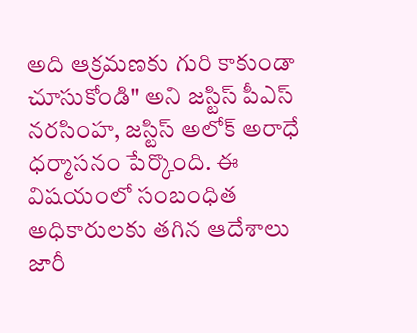అది ఆక్ర‌మ‌ణ‌కు గురి కాకుండా చూసుకోండి" అని జస్టిస్ పీఎస్ నరసింహ, జస్టిస్ అలోక్ అరాధే ధర్మాసనం పేర్కొంది. ఈ విష‌యంలో సంబంధిత అధికారులకు తగిన ఆదేశాలు జారీ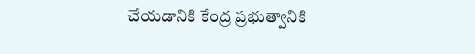చేయడానికి కేంద్ర ప్రభుత్వానికి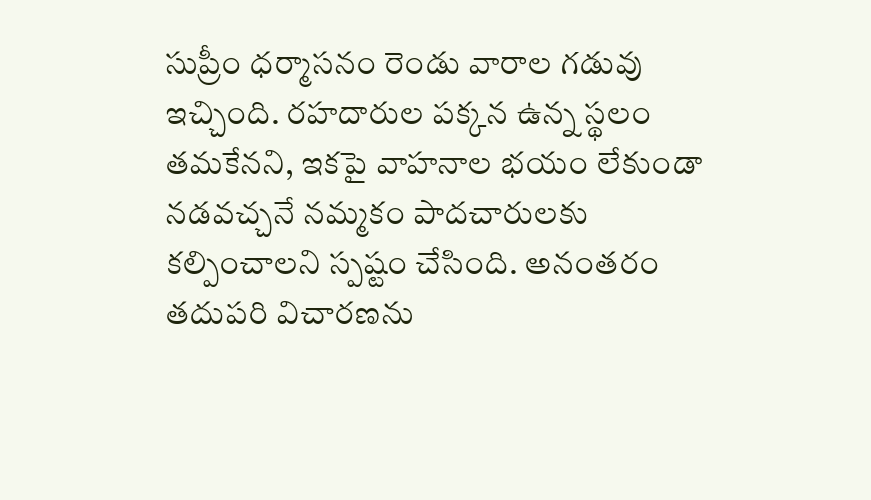సుప్రీం ధ‌ర్మాస‌నం రెండు వారాల గడువు ఇచ్చింది. ర‌హ‌దారుల ప‌క్క‌న ఉన్న స్థలం త‌మ‌కేన‌ని, ఇక‌పై వాహ‌నాల భ‌యం లేకుండా న‌డ‌వ‌చ్చ‌నే న‌మ్మ‌కం పాద‌చారుల‌కు క‌ల్పించాల‌ని స్ప‌ష్టం చేసింది. అనంత‌రం త‌దుప‌రి విచార‌ణ‌ను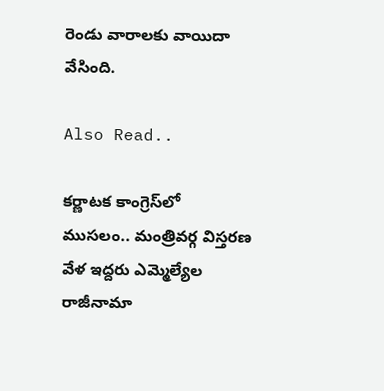రెండు వారాల‌కు వాయిదా వేసింది.

Also Read..

క‌ర్ణాట‌క కాంగ్రెస్‌లో ముస‌లం.. మంత్రివ‌ర్గ విస్త‌ర‌ణ వేళ ఇద్ద‌రు ఎమ్మెల్యేల‌ రాజీనామా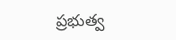ప్రభుత్వ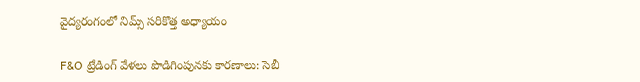వైద్యరంగంలో నిమ్స్‌ సరికొత్త అధ్యాయం

F&O ట్రేడింగ్ వేళలు పొడిగింపునకు కారణాలు: సెబీ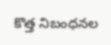కొత్త నిబంధనల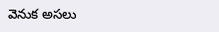వెనుక అసలు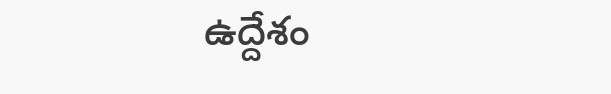ఉద్దేశం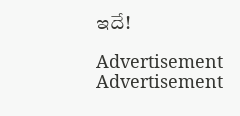ఇదే!

Advertisement
Advertisement